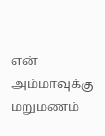என் அம்மாவுக்கு மறுமணம்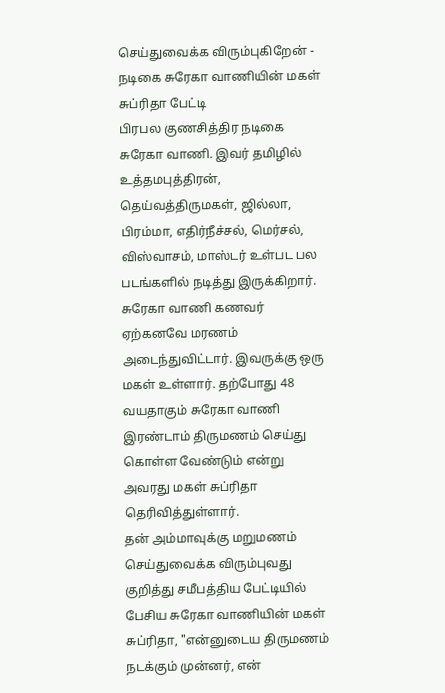செய்துவைக்க விரும்புகிறேன் - நடிகை சுரேகா வாணியின் மகள் சுப்ரிதா பேட்டி
பிரபல குணசித்திர நடிகை சுரேகா வாணி. இவர் தமிழில் உத்தமபுத்திரன், தெய்வத்திருமகள், ஜில்லா, பிரம்மா, எதிர்நீச்சல், மெர்சல், விஸ்வாசம், மாஸ்டர் உள்பட பல படங்களில் நடித்து இருக்கிறார்.
சுரேகா வாணி கணவர் ஏற்கனவே மரணம் அடைந்துவிட்டார். இவருக்கு ஒரு மகள் உள்ளார். தற்போது 48 வயதாகும் சுரேகா வாணி இரண்டாம் திருமணம் செய்து கொள்ள வேண்டும் என்று அவரது மகள் சுப்ரிதா தெரிவித்துள்ளார்.
தன் அம்மாவுக்கு மறுமணம் செய்துவைக்க விரும்புவது குறித்து சமீபத்திய பேட்டியில் பேசிய சுரேகா வாணியின் மகள் சுப்ரிதா, "என்னுடைய திருமணம் நடக்கும் முன்னர், என்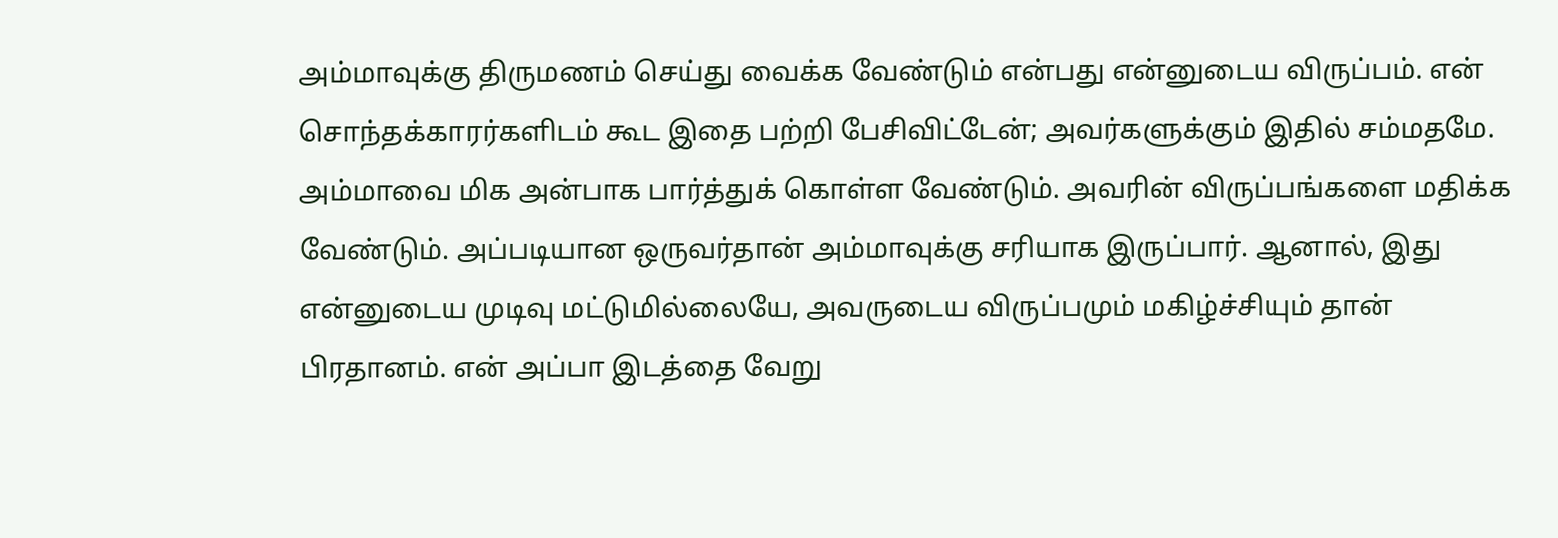அம்மாவுக்கு திருமணம் செய்து வைக்க வேண்டும் என்பது என்னுடைய விருப்பம். என் சொந்தக்காரர்களிடம் கூட இதை பற்றி பேசிவிட்டேன்; அவர்களுக்கும் இதில் சம்மதமே.
அம்மாவை மிக அன்பாக பார்த்துக் கொள்ள வேண்டும். அவரின் விருப்பங்களை மதிக்க வேண்டும். அப்படியான ஒருவர்தான் அம்மாவுக்கு சரியாக இருப்பார். ஆனால், இது என்னுடைய முடிவு மட்டுமில்லையே, அவருடைய விருப்பமும் மகிழ்ச்சியும் தான் பிரதானம். என் அப்பா இடத்தை வேறு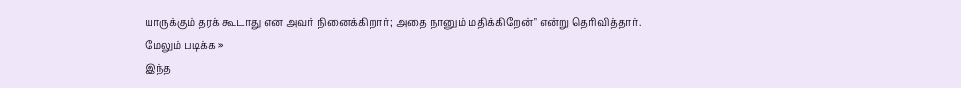யாருக்கும் தரக் கூடாது என அவர் நினைக்கிறார்; அதை நானும் மதிக்கிறேன்" என்று தெரிவித்தார்.
மேலும் படிக்க »
இந்த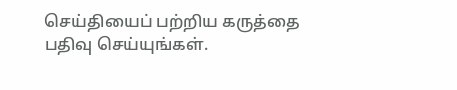செய்தியைப் பற்றிய கருத்தை பதிவு செய்யுங்கள்.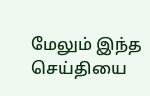மேலும் இந்த செய்தியை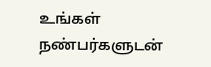உங்கள் நண்பர்களுடன்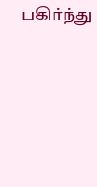பகிர்ந்து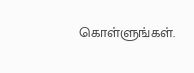கொள்ளுங்கள்.